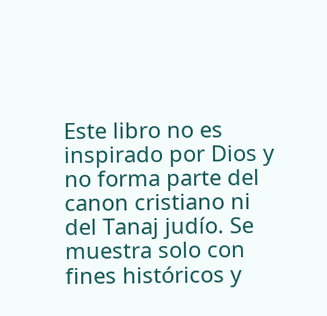Este libro no es inspirado por Dios y no forma parte del canon cristiano ni del Tanaj judío. Se muestra solo con fines históricos y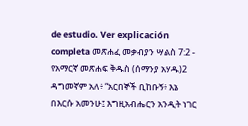de estudio. Ver explicación completa መጽሐፈ መቃብያን ሣልስ 7:2 - የአማርኛ መጽሐፍ ቅዱስ (ሰማንያ አሃዱ)2 ዳግመኛም አለ፥ “አርበኞች ቢከቡኝ፥ እኔ በእርሱ አመንሁ፤ እግዚአብሔርን አንዲት ነገር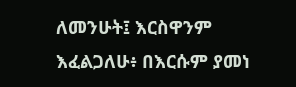ለመንሁት፤ እርስዋንም እፈልጋለሁ፥ በእርሱም ያመነ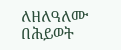ለዘለዓለሙ በሕይወት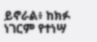ይኖራል፥ ከክፉ ነገርም የተነሣ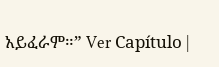አይፈራም።” Ver Capítulo |